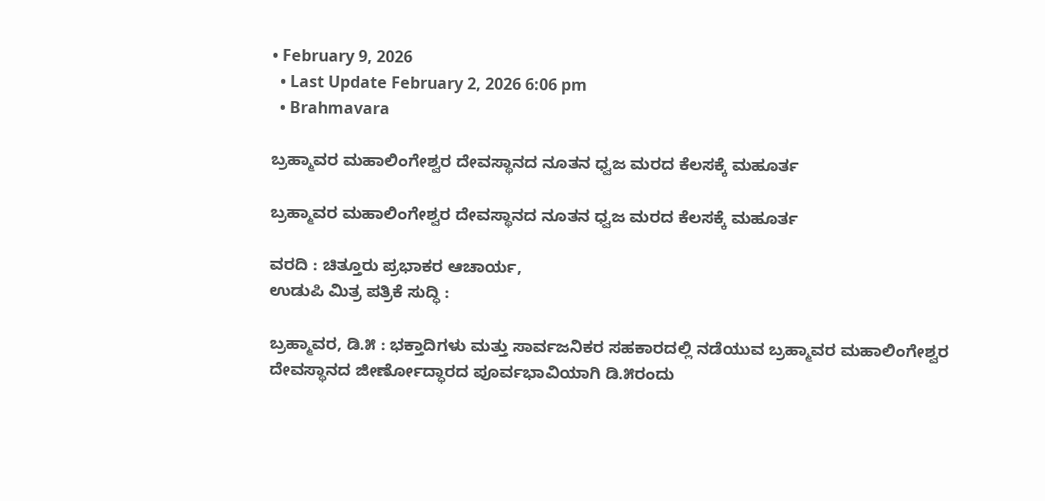• February 9, 2026
  • Last Update February 2, 2026 6:06 pm
  • Brahmavara

ಬ್ರಹ್ಮಾವರ ಮಹಾಲಿಂಗೇಶ್ವರ ದೇವಸ್ಥಾನದ ನೂತನ ಧ್ವಜ ಮರದ ಕೆಲಸಕ್ಕೆ ಮಹೂರ್ತ

ಬ್ರಹ್ಮಾವರ ಮಹಾಲಿಂಗೇಶ್ವರ ದೇವಸ್ಥಾನದ ನೂತನ ಧ್ವಜ ಮರದ ಕೆಲಸಕ್ಕೆ ಮಹೂರ್ತ

ವರದಿ : ಚಿತ್ತೂರು ಪ್ರಭಾಕರ ಆಚಾರ್ಯ,
ಉಡುಪಿ ಮಿತ್ರ ಪತ್ರಿಕೆ ಸುದ್ಧಿ :

ಬ್ರಹ್ಮಾವರ, ಡಿ.೫ : ಭಕ್ತಾದಿಗಳು ಮತ್ತು ಸಾರ್ವಜನಿಕರ ಸಹಕಾರದಲ್ಲಿ ನಡೆಯುವ ಬ್ರಹ್ಮಾವರ ಮಹಾಲಿಂಗೇಶ್ವರ ದೇವಸ್ಥಾನದ ಜೀರ್ಣೋದ್ಧಾರದ ಪೂರ್ವಭಾವಿಯಾಗಿ ಡಿ.೫ರಂದು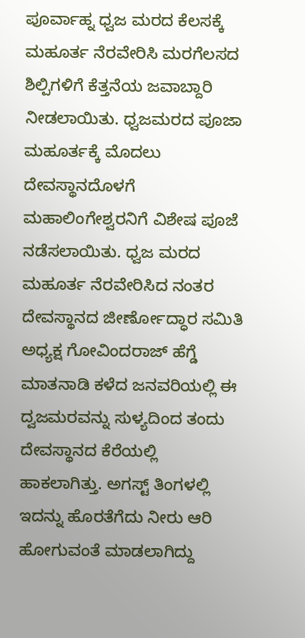ಪೂರ್ವಾಹ್ನ ಧ್ವಜ ಮರದ ಕೆಲಸಕ್ಕೆ ಮಹೂರ್ತ ನೆರವೇರಿಸಿ ಮರಗೆಲಸದ ಶಿಲ್ಪಿಗಳಿಗೆ ಕೆತ್ತನೆಯ ಜವಾಬ್ದಾರಿ ನೀಡಲಾಯಿತು. ಧ್ವಜಮರದ ಪೂಜಾ ಮಹೂರ್ತಕ್ಕೆ ಮೊದಲು ದೇವಸ್ಥಾನದೊಳಗೆ ಮಹಾಲಿಂಗೇಶ್ವರನಿಗೆ ವಿಶೇಷ ಪೂಜೆ ನಡೆಸಲಾಯಿತು. ಧ್ವಜ ಮರದ ಮಹೂರ್ತ ನೆರವೇರಿಸಿದ ನಂತರ ದೇವಸ್ಥಾನದ ಜೀರ್ಣೋದ್ಧಾರ ಸಮಿತಿ ಅಧ್ಯಕ್ಷ ಗೋವಿಂದರಾಜ್ ಹೆಗ್ಡೆ ಮಾತನಾಡಿ ಕಳೆದ ಜನವರಿಯಲ್ಲಿ ಈ ದ್ವಜಮರವನ್ನು ಸುಳ್ಯದಿಂದ ತಂದು ದೇವಸ್ಥಾನದ ಕೆರೆಯಲ್ಲಿ ಹಾಕಲಾಗಿತ್ತು. ಅಗಸ್ಟ್ ತಿಂಗಳಲ್ಲಿ ಇದನ್ನು ಹೊರತೆಗೆದು ನೀರು ಆರಿ ಹೋಗುವಂತೆ ಮಾಡಲಾಗಿದ್ದು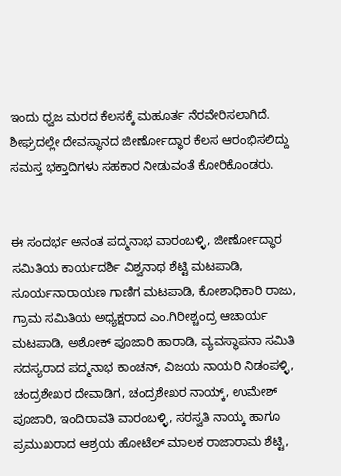ಇಂದು ಧ್ವಜ ಮರದ ಕೆಲಸಕ್ಕೆ ಮಹೂರ್ತ ನೆರವೇರಿಸಲಾಗಿದೆ. ಶೀಘ್ರದಲ್ಲೇ ದೇವಸ್ಥಾನದ ಜೀರ್ಣೋದ್ಧಾರ ಕೆಲಸ ಆರಂಭಿಸಲಿದ್ದು ಸಮಸ್ತ ಭಕ್ತಾದಿಗಳು ಸಹಕಾರ ನೀಡುವಂತೆ ಕೋರಿಕೊಂಡರು.


ಈ ಸಂದರ್ಭ ಅನಂತ ಪದ್ಮನಾಭ ವಾರಂಬಳ್ಳಿ, ಜೀರ್ಣೋದ್ಧಾರ ಸಮಿತಿಯ ಕಾರ್ಯದರ್ಶಿ ವಿಶ್ವನಾಥ ಶೆಟ್ಟಿ ಮಟಪಾಡಿ, ಸೂರ್ಯನಾರಾಯಣ ಗಾಣಿಗ ಮಟಪಾಡಿ, ಕೋಶಾಧಿಕಾರಿ ರಾಜು, ಗ್ರಾಮ ಸಮಿತಿಯ ಅಧ್ಯಕ್ಷರಾದ ಎಂ.ಗಿರೀಶ್ಚಂದ್ರ ಆಚಾರ್ಯ ಮಟಪಾಡಿ, ಅಶೋಕ್ ಪೂಜಾರಿ ಹಾರಾಡಿ, ವ್ಯವಸ್ಥಾಪನಾ ಸಮಿತಿ ಸದಸ್ಯರಾದ ಪದ್ಮನಾಭ ಕಾಂಚನ್, ವಿಜಯ ನಾಯರಿ ನಿಡಂಪಳ್ಳಿ, ಚಂದ್ರಶೇಖರ ದೇವಾಡಿಗ, ಚಂದ್ರಶೇಖರ ನಾಯ್ಕ್, ಉಮೇಶ್ ಪೂಜಾರಿ, ಇಂದಿರಾವತಿ ವಾರಂಬಳ್ಳಿ, ಸರಸ್ವತಿ ನಾಯ್ಕ ಹಾಗೂ ಪ್ರಮುಖರಾದ ಆಶ್ರಯ ಹೋಟೆಲ್ ಮಾಲಕ ರಾಜಾರಾಮ ಶೆಟ್ಟಿ,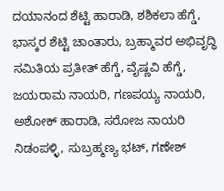ದಯಾನಂದ ಶೆಟ್ಟಿ ಹಾರಾಡಿ, ಶಶಿಕಲಾ ಹೆಗ್ಡೆ, ಭಾಸ್ಕರ ಶೆಟ್ಟಿ ಚಾಂತಾರು, ಬ್ರಹ್ಮಾವರ ಅಭಿವೃದ್ಧಿ ಸಮಿತಿಯ ಪ್ರತೀತ್ ಹೆಗ್ಡೆ, ವೈಷ್ಣವಿ ಹೆಗ್ಡೆ, ಜಯರಾಮ ನಾಯರಿ, ಗಣಪಯ್ಯ ನಾಯರಿ, ಅಶೋಕ್ ಹಾರಾಡಿ, ಸರೋಜ ನಾಯರಿ ನಿಡಂಪಳ್ಳಿ, ಸುಬ್ರಹ್ಮಣ್ಯ ಭಟ್, ಗಣೇಶ್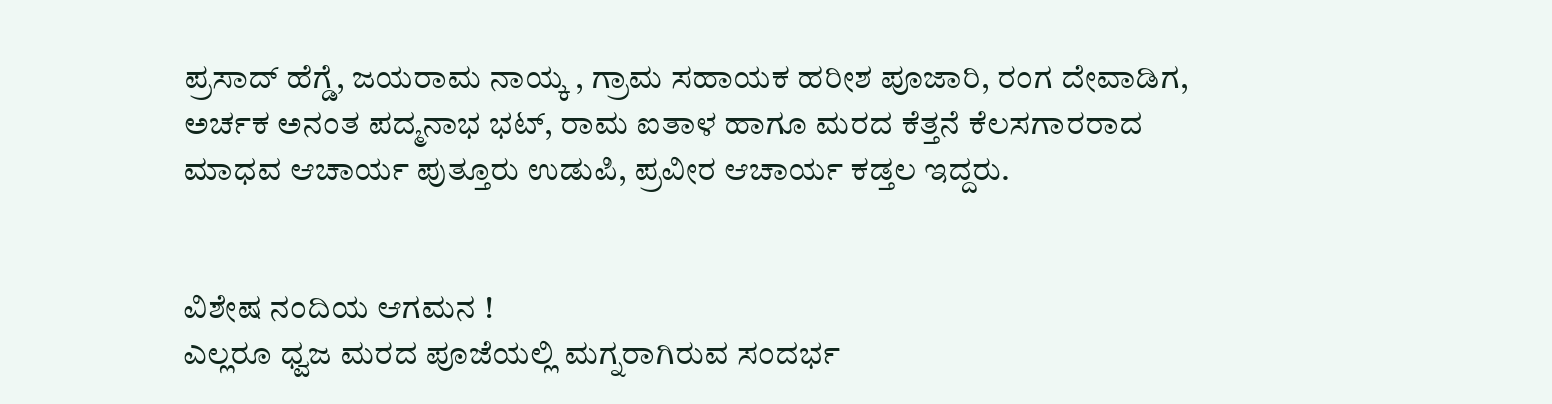ಪ್ರಸಾದ್ ಹೆಗ್ಡೆ, ಜಯರಾಮ ನಾಯ್ಕ , ಗ್ರಾಮ ಸಹಾಯಕ ಹರೀಶ ಪೂಜಾರಿ, ರಂಗ ದೇವಾಡಿಗ, ಅರ್ಚಕ ಅನಂತ ಪದ್ಮನಾಭ ಭಟ್, ರಾಮ ಐತಾಳ ಹಾಗೂ ಮರದ ಕೆತ್ತನೆ ಕೆಲಸಗಾರರಾದ ಮಾಧವ ಆಚಾರ್ಯ ಪುತ್ತೂರು ಉಡುಪಿ, ಪ್ರವೀರ ಆಚಾರ್ಯ ಕಡ್ತಲ ಇದ್ದರು.


ವಿಶೇಷ ನಂದಿಯ ಆಗಮನ !
ಎಲ್ಲರೂ ಧ್ವಜ ಮರದ ಪೂಜೆಯಲ್ಲಿ ಮಗ್ನರಾಗಿರುವ ಸಂದರ್ಭ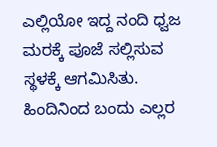ಎಲ್ಲಿಯೋ ಇದ್ದ ನಂದಿ ಧ್ವಜ ಮರಕ್ಕೆ ಪೂಜೆ ಸಲ್ಲಿಸುವ ಸ್ಥಳಕ್ಕೆ ಆಗಮಿಸಿತು. ಹಿಂದಿನಿಂದ ಬಂದು ಎಲ್ಲರ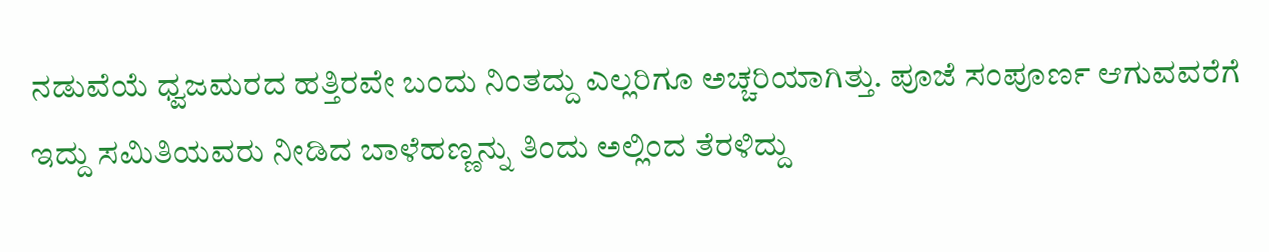ನಡುವೆಯೆ ಧ್ವಜಮರದ ಹತ್ತಿರವೇ ಬಂದು ನಿಂತದ್ದು ಎಲ್ಲರಿಗೂ ಅಚ್ಚರಿಯಾಗಿತ್ತು. ಪೂಜೆ ಸಂಪೂರ್ಣ ಆಗುವವರೆಗೆ ಇದ್ದು ಸಮಿತಿಯವರು ನೀಡಿದ ಬಾಳೆಹಣ್ಣನ್ನು ತಿಂದು ಅಲ್ಲಿಂದ ತೆರಳಿದ್ದು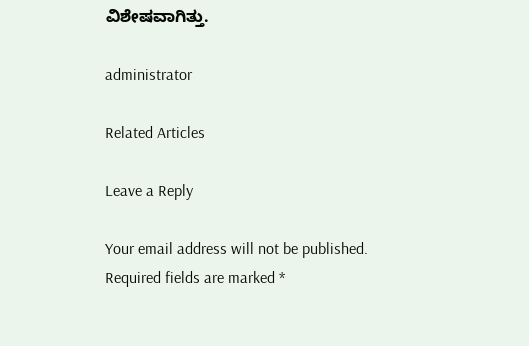ವಿಶೇಷವಾಗಿತ್ತು.

administrator

Related Articles

Leave a Reply

Your email address will not be published. Required fields are marked *